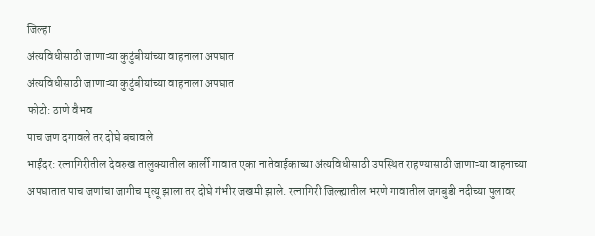जिल्हा
अंत्यविधीसाठी जाणाऱ्या कुटुंबीयांच्या वाहनाला अपघात
अंत्यविधीसाठी जाणाऱ्या कुटुंबीयांच्या वाहनाला अपघात
फोटो: ठाणे वैभव
पाच जण दगावले तर दोघे बचावले
भाईंदर: रत्नागिरीतील देवरुख तालुक्यातील कार्ली गावात एका नातेवाईकाच्या अंत्यविधीसाठी उपस्थित राहण्यासाठी जाणाऱ्या वाहनाच्या अपघातात पाच जणांचा जागीच मृत्यू झाला तर दोघे गंभीर जखमी झाले. रत्नागिरी जिल्ह्यातील भरणे गावातील जगबुडी नदीच्या पुलावर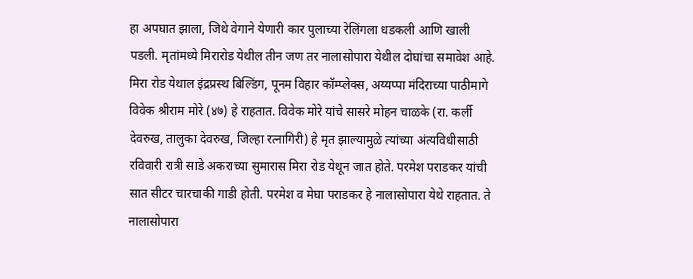हा अपघात झाला, जिथे वेगाने येणारी कार पुलाच्या रेलिंगला धडकली आणि खाली पडली. मृतांमध्ये मिरारोड येथील तीन जण तर नालासोपारा येथील दोघांचा समावेश आहे.
मिरा रोड येथाल इंद्रप्रस्थ बिल्डिंग, पूनम विहार कॉम्प्लेक्स, अय्यप्पा मंदिराच्या पाठीमागे विवेक श्रीराम मोरे (४७) हे राहतात. विवेक मोरे यांचे सासरे मोहन चाळके (रा. कर्ली देवरुख, तालुका देवरुख, जिल्हा रत्नागिरी) हे मृत झाल्यामुळे त्यांच्या अंत्यविधीसाठी रविवारी रात्री साडे अकराच्या सुमारास मिरा रोड येथून जात होते. परमेश पराडकर यांची सात सीटर चारचाकी गाडी होती. परमेश व मेघा पराडकर हे नालासोपारा येथे राहतात. ते नालासोपारा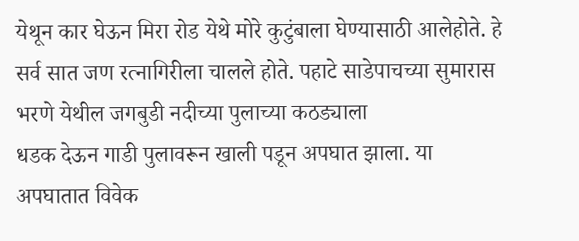येथून कार घेऊन मिरा रोड येथे मोरे कुटुंबाला घेण्यासाठी आलेहोते. हे सर्व सात जण रत्नागिरीला चालले होते. पहाटे साडेपाचच्या सुमारास भरणे येथील जगबुडी नदीच्या पुलाच्या कठड्याला
धडक देऊन गाडी पुलावरून खाली पडून अपघात झाला. या अपघातात विवेक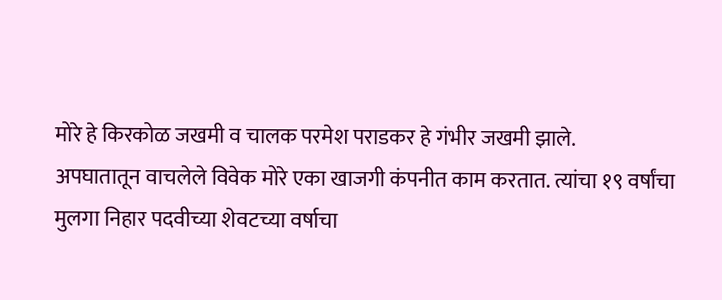मोरे हे किरकोळ जखमी व चालक परमेश पराडकर हे गंभीर जखमी झाले.
अपघातातून वाचलेले विवेक मोरे एका खाजगी कंपनीत काम करतात. त्यांचा १९ वर्षांचा मुलगा निहार पदवीच्या शेवटच्या वर्षाचा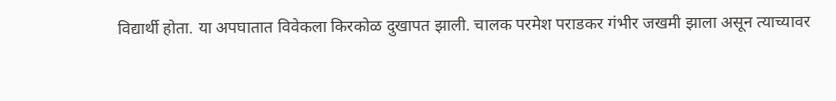विद्यार्थी होता. या अपघातात विवेकला किरकोळ दुखापत झाली. चालक परमेश पराडकर गंभीर जखमी झाला असून त्याच्यावर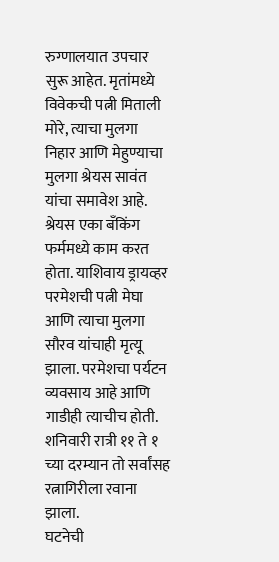रुग्णालयात उपचार सुरू आहेत. मृतांमध्ये विवेकची पत्नी मिताली मोरे, त्याचा मुलगा निहार आणि मेहुण्याचा मुलगा श्रेयस सावंत यांचा समावेश आहे. श्रेयस एका बँकिंग फर्ममध्ये काम करत होता. याशिवाय ड्रायव्हर परमेशची पत्नी मेघा आणि त्याचा मुलगा सौरव यांचाही मृत्यू झाला. परमेशचा पर्यटन व्यवसाय आहे आणि गाडीही त्याचीच होती. शनिवारी रात्री ११ ते १ च्या दरम्यान तो सर्वांसह रत्नागिरीला रवाना झाला.
घटनेची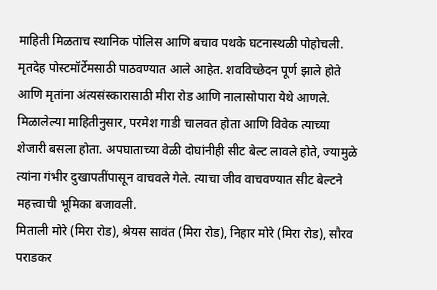माहिती मिळताच स्थानिक पोलिस आणि बचाव पथके घटनास्थळी पोहोचली. मृतदेह पोस्टमॉर्टेमसाठी पाठवण्यात आले आहेत. शवविच्छेदन पूर्ण झाले होते आणि मृतांना अंत्यसंस्कारासाठी मीरा रोड आणि नालासोपारा येथे आणले. मिळालेल्या माहितीनुसार, परमेश गाडी चालवत होता आणि विवेक त्याच्या शेजारी बसला होता. अपघाताच्या वेळी दोघांनीही सीट बेल्ट लावले होते, ज्यामुळे त्यांना गंभीर दुखापतींपासून वाचवले गेले. त्याचा जीव वाचवण्यात सीट बेल्टने महत्त्वाची भूमिका बजावली.
मिताली मोरे (मिरा रोड), श्रेयस सावंत (मिरा रोड), निहार मोरे (मिरा रोड), सौरव पराडकर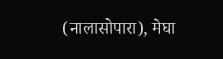(नालासोपारा), मेघा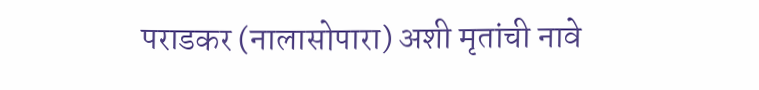पराडकर (नालासोपारा) अशी मृतांची नावे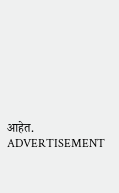आहेत.
ADVERTISEMENT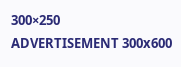300×250
ADVERTISEMENT 300x600